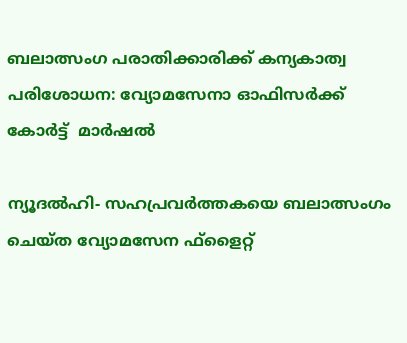ബലാത്സംഗ പരാതിക്കാരിക്ക് കന്യകാത്വ പരിശോധന: വ്യോമസേനാ ഓഫിസര്‍ക്ക് കോര്‍ട്ട്  മാര്‍ഷല്‍

ന്യൂദല്‍ഹി- സഹപ്രവര്‍ത്തകയെ ബലാത്സംഗം ചെയ്ത വ്യോമസേന ഫ്‌ളൈറ്റ്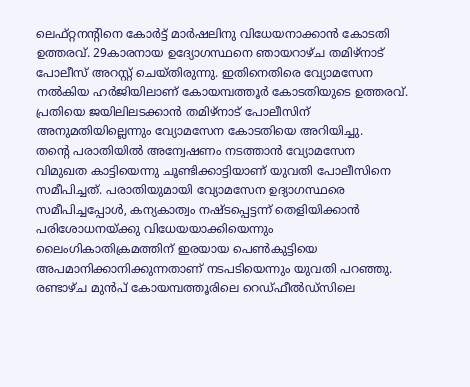ലെഫ്റ്റനന്റിനെ കോര്‍ട്ട് മാര്‍ഷലിനു വിധേയനാക്കാന്‍ കോടതി ഉത്തരവ്. 29കാരനായ ഉദ്യോഗസ്ഥനെ ഞായറാഴ്ച തമിഴ്‌നാട് പോലീസ് അറസ്റ്റ് ചെയ്തിരുന്നു. ഇതിനെതിരെ വ്യോമസേന നല്‍കിയ ഹര്‍ജിയിലാണ് കോയമ്പത്തൂര്‍ കോടതിയുടെ ഉത്തരവ്. പ്രതിയെ ജയിലിലടക്കാന്‍ തമിഴ്‌നാട് പോലീസിന് അനുമതിയില്ലെന്നും വ്യോമസേന കോടതിയെ അറിയിച്ചു.
തന്റെ പരാതിയില്‍ അന്വേഷണം നടത്താന്‍ വ്യോമസേന വിമുഖത കാട്ടിയെന്നു ചൂണ്ടിക്കാട്ടിയാണ് യുവതി പോലീസിനെ സമീപിച്ചത്. പരാതിയുമായി വ്യോമസേന ഉദ്യാഗസ്ഥരെ സമീപിച്ചപ്പോള്‍, കന്യകാത്വം നഷ്ടപ്പെട്ടന്ന് തെളിയിക്കാന്‍ പരിശോധനയ്ക്കു വിധേയയാക്കിയെന്നും ലൈംഗികാതിക്രമത്തിന് ഇരയായ പെണ്‍കുട്ടിയെ അപമാനിക്കാനിക്കുന്നതാണ് നടപടിയെന്നും യുവതി പറഞ്ഞു.
രണ്ടാഴ്ച മുന്‍പ് കോയമ്പത്തൂരിലെ റെഡ്ഫീല്‍ഡ്‌സിലെ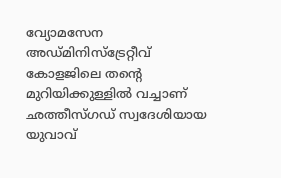വ്യോമസേന അഡ്മിനിസ്‌ട്രേറ്റീവ് കോളജിലെ തന്റെ മുറിയിക്കുള്ളില്‍ വച്ചാണ് ഛത്തീസ്ഗഡ് സ്വദേശിയായ യുവാവ്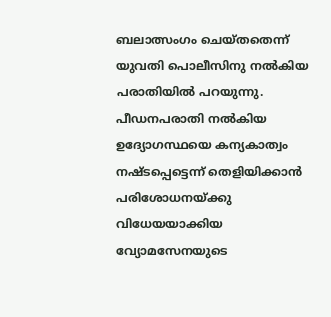ബലാത്സംഗം ചെയ്തതെന്ന് യുവതി പൊലീസിനു നല്‍കിയ പരാതിയില്‍ പറയുന്നു. പീഡനപരാതി നല്‍കിയ ഉദ്യോഗസ്ഥയെ കന്യകാത്വം നഷ്ടപ്പെട്ടെന്ന് തെളിയിക്കാന്‍ പരിശോധനയ്ക്കു വിധേയയാക്കിയ വ്യോമസേനയുടെ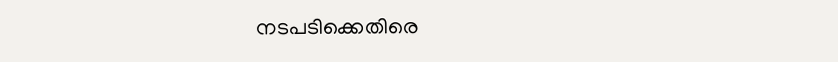നടപടിക്കെതിരെ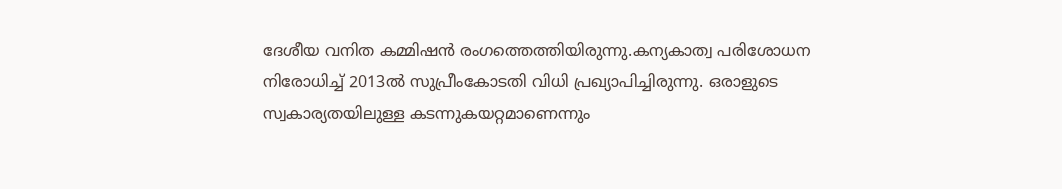ദേശീയ വനിത കമ്മിഷന്‍ രംഗത്തെത്തിയിരുന്നു.കന്യകാത്വ പരിശോധന നിരോധിച്ച് 2013ല്‍ സുപ്രീംകോടതി വിധി പ്രഖ്യാപിച്ചിരുന്നു. ഒരാളുടെ സ്വകാര്യതയിലുള്ള കടന്നുകയറ്റമാണെന്നും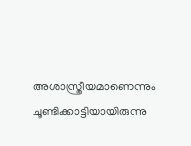അശാസ്ത്രീയമാണെന്നും ചൂണ്ടിക്കാട്ടിയായിരുന്നു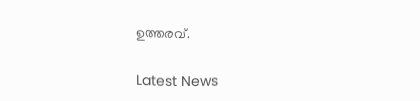ഉത്തരവ്.


Latest News